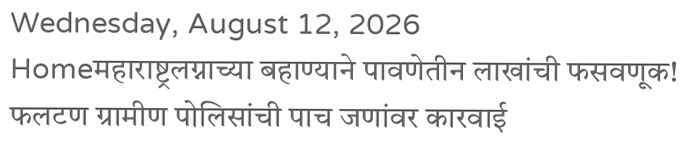Wednesday, August 12, 2026
Homeमहाराष्ट्रलग्नाच्या बहाण्याने पावणेतीन लाखांची फसवणूक! फलटण ग्रामीण पोलिसांची पाच जणांवर कारवाई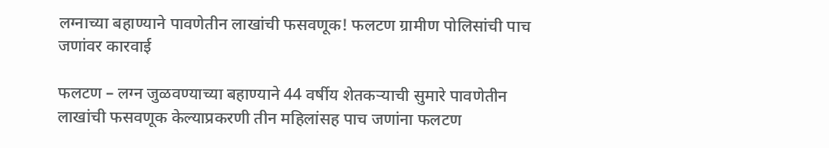लग्नाच्या बहाण्याने पावणेतीन लाखांची फसवणूक! फलटण ग्रामीण पोलिसांची पाच जणांवर कारवाई

फलटण – लग्न जुळवण्याच्या बहाण्याने 44 वर्षीय शेतकऱ्याची सुमारे पावणेतीन लाखांची फसवणूक केल्याप्रकरणी तीन महिलांसह पाच जणांना फलटण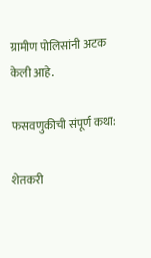ग्रामीण पोलिसांनी अटक केली आहे.

फसवणुकीची संपूर्ण कथा:

शेतकरी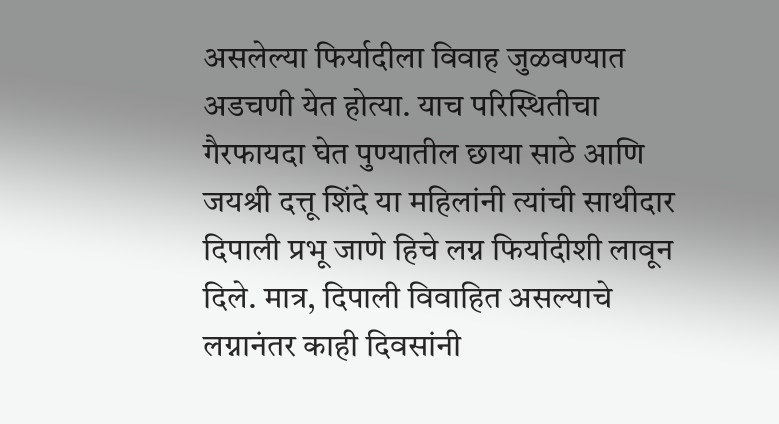असलेल्या फिर्यादीला विवाह जुळवण्यात अडचणी येत होत्या. याच परिस्थितीचा गैरफायदा घेत पुण्यातील छाया साठे आणि जयश्री दत्तू शिंदे या महिलांनी त्यांची साथीदार दिपाली प्रभू जाणे हिचे लग्न फिर्यादीशी लावून दिले. मात्र, दिपाली विवाहित असल्याचे लग्नानंतर काही दिवसांनी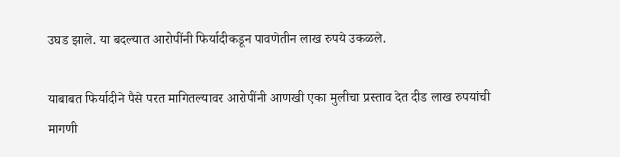उघड झाले. या बदल्यात आरोपींनी फिर्यादीकडून पावणेतीन लाख रुपये उकळले.

याबाबत फिर्यादीने पैसे परत मागितल्यावर आरोपींनी आणखी एका मुलीचा प्रस्ताव देत दीड लाख रुपयांची मागणी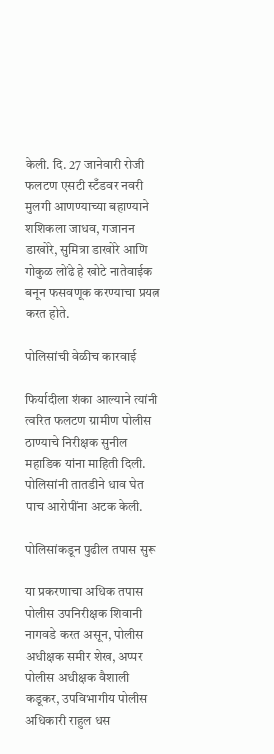केली. दि. 27 जानेवारी रोजी फलटण एसटी स्टँडवर नवरी मुलगी आणण्याच्या बहाण्याने शशिकला जाधव, गजानन डाखोरे, सुमित्रा डाखोरे आणि गोकुळ लोंढे हे खोटे नातेवाईक बनून फसवणूक करण्याचा प्रयत्न करत होते.

पोलिसांची वेळीच कारवाई

फिर्यादीला शंका आल्याने त्यांनी त्वरित फलटण ग्रामीण पोलीस ठाण्याचे निरीक्षक सुनील महाडिक यांना माहिती दिली. पोलिसांनी तातडीने धाव घेत पाच आरोपींना अटक केली.

पोलिसांकडून पुढील तपास सुरू

या प्रकरणाचा अधिक तपास पोलीस उपनिरीक्षक शिवानी नागवडे करत असून, पोलीस अधीक्षक समीर शेख, अप्पर पोलीस अधीक्षक वैशाली कडूकर, उपविभागीय पोलीस अधिकारी राहुल धस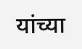यांच्या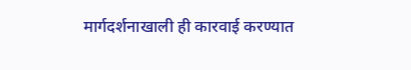मार्गदर्शनाखाली ही कारवाई करण्यात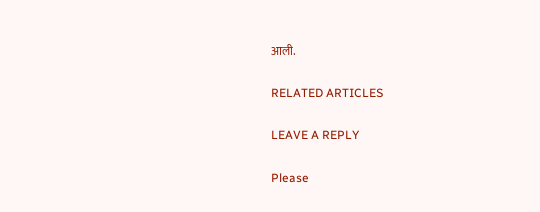आली.

RELATED ARTICLES

LEAVE A REPLY

Please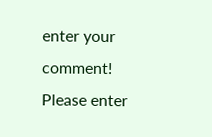enter your comment!
Please enter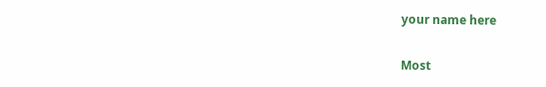your name here

Most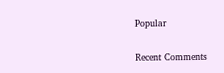Popular

Recent Comments